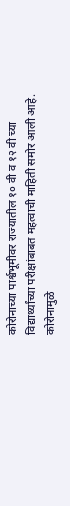कोरोनाच्या पार्श्वभूमीवर राज्यातील १० वी व १२ वी च्या विद्यार्थ्यांच्या परीक्षांबाबत महत्वाची माहिती समोर आली आहे.
कोरोनामुळे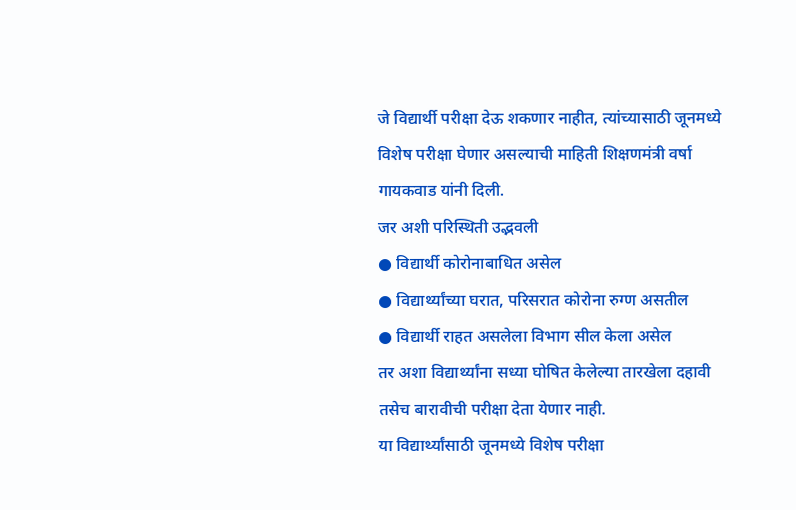जे विद्यार्थी परीक्षा देऊ शकणार नाहीत, त्यांच्यासाठी जूनमध्ये विशेष परीक्षा घेणार असल्याची माहिती शिक्षणमंत्री वर्षा गायकवाड यांनी दिली.
जर अशी परिस्थिती उद्भवली
● विद्यार्थी कोरोनाबाधित असेल
● विद्यार्थ्यांच्या घरात, परिसरात कोरोना रुग्ण असतील
● विद्यार्थी राहत असलेला विभाग सील केला असेल
तर अशा विद्यार्थ्यांना सध्या घोषित केलेल्या तारखेला दहावी तसेच बारावीची परीक्षा देता येणार नाही.
या विद्यार्थ्यांसाठी जूनमध्ये विशेष परीक्षा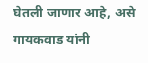घेतली जाणार आहे, असे गायकवाड यांनी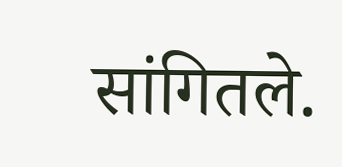सांगितले.